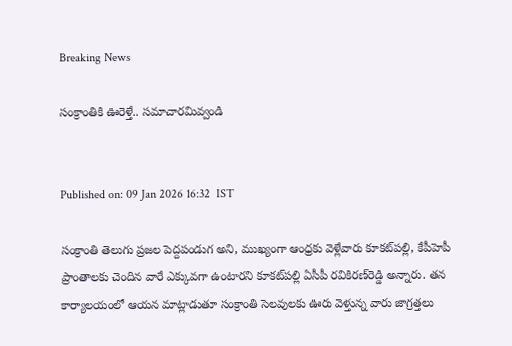Breaking News

సంక్రాంతికి ఊరెళ్తే.. సమాచారమివ్వండి


Published on: 09 Jan 2026 16:32  IST

సంక్రాంతి తెలుగు ప్రజల పెద్దపండుగ అని, ముఖ్యంగా ఆంధ్రకు వెళ్లేవారు కూకట్‌పల్లి, కేపీహెపీ ప్రాంతాలకు చెందిన వారే ఎక్కువగా ఉంటారని కూకట్‌పల్లి ఏసీపీ రవికిరణ్‌రెడ్డి అన్నారు. తన కార్యాలయంలో ఆయన మాట్లాడుతూ సంక్రాంతి సెలవులకు ఊరు వెళ్తున్న వారు జాగ్రత్తలు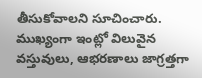తీసుకోవాలని సూచించారు. ముఖ్యంగా ఇంట్లో విలువైన వస్తువులు, ఆభరణాలు జాగ్రత్తగా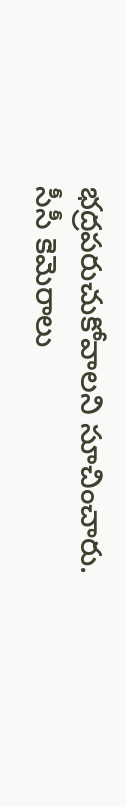భద్రపరుచుకోవాలని సూచించారు. సీసీ కెమెరాలు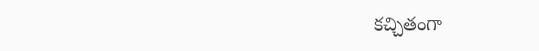కచ్చితంగా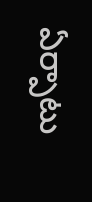ఏర్పాటు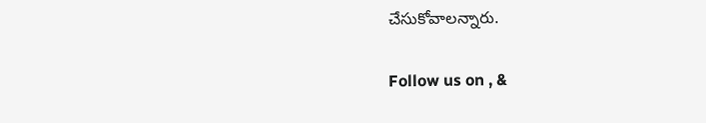చేసుకోవాలన్నారు.

Follow us on , &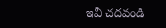ఇవీ చదవండి